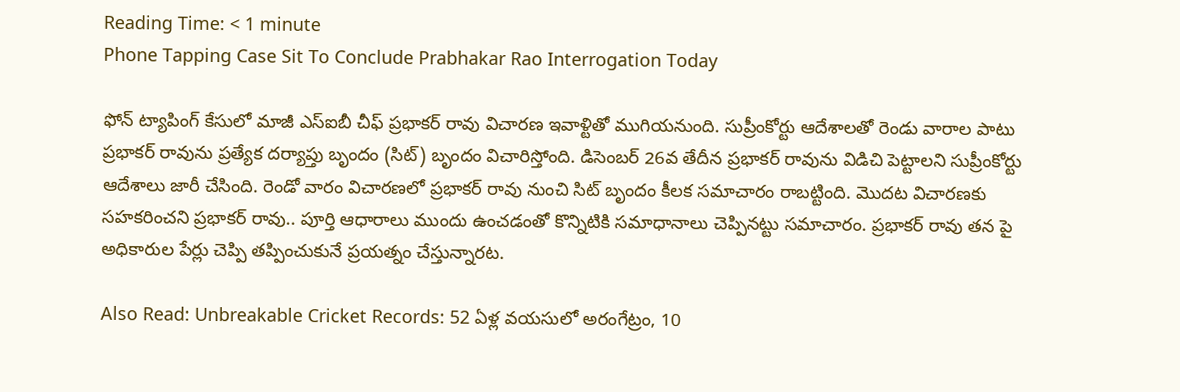Reading Time: < 1 minute
Phone Tapping Case Sit To Conclude Prabhakar Rao Interrogation Today

ఫోన్ ట్యాపింగ్ కేసులో మాజీ ఎస్ఐబీ చీఫ్‌ ప్రభాకర్ రావు విచారణ ఇవాళ్టితో ముగియనుంది. సుప్రీంకోర్టు ఆదేశాలతో రెండు వారాల పాటు ప్రభాకర్ రావును ప్రత్యేక దర్యాప్తు బృందం (సిట్) బృందం విచారిస్తోంది. డిసెంబర్ 26వ తేదీన ప్రభాకర్ రావును విడిచి పెట్టాలని సుప్రీంకోర్టు ఆదేశాలు జారీ చేసింది. రెండో వారం విచారణలో ప్రభాకర్ రావు నుంచి సిట్ బృందం కీలక సమాచారం రాబట్టింది. మొదట విచారణకు సహకరించని ప్రభాకర్ రావు.. పూర్తి ఆధారాలు ముందు ఉంచడంతో కొన్నిటికి సమాధానాలు చెప్పినట్టు సమాచారం. ప్రభాకర్ రావు తన పై అధికారుల పేర్లు చెప్పి తప్పించుకునే ప్రయత్నం చేస్తున్నారట.

Also Read: Unbreakable Cricket Records: 52 ఏళ్ల వయసులో అరంగేట్రం, 10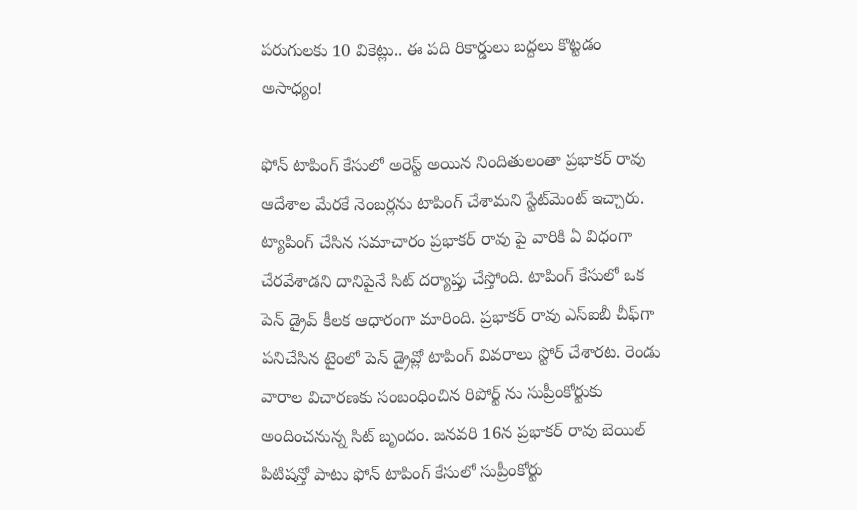పరుగులకు 10 వికెట్లు.. ఈ పది రికార్డులు బద్దలు కొట్టడం అసాధ్యం!

ఫోన్ టాపింగ్ కేసులో అరెస్ట్ అయిన నిందితులంతా ప్రభాకర్ రావు ఆదేశాల మేరకే నెంబర్లను టాపింగ్ చేశామని స్టేట్‌మెంట్‌ ఇచ్చారు. ట్యాపింగ్ చేసిన సమాచారం ప్రభాకర్ రావు పై వారికి ఏ విధంగా చేరవేశాడని దానిపైనే సిట్ దర్యాప్తు చేస్తోంది. టాపింగ్ కేసులో ఒక పెన్ డ్రైవ్ కీలక ఆధారంగా మారింది. ప్రభాకర్ రావు ఎస్ఐబీ చీఫ్‌గా పనిచేసిన టైంలో పెన్ డ్రైవ్లో టాపింగ్ వివరాలు స్టోర్ చేశారట. రెండు వారాల విచారణకు సంబంధించిన రిపోర్ట్ ను సుప్రీంకోర్టుకు అందించనున్న సిట్ బృందం. జనవరి 16న ప్రభాకర్ రావు బెయిల్ పిటిషన్తో పాటు ఫోన్ టాపింగ్ కేసులో సుప్రీంకోర్టు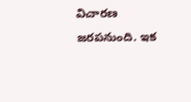విచారణ జరపనుంది. ఇక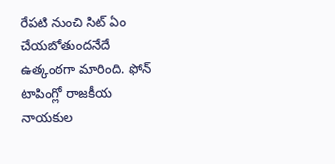రేపటి నుంచి సిట్ ఏం చేయబోతుందనేదే ఉత్కంఠగా మారింది. ఫోన్ టాపింగ్లో రాజకీయ నాయకుల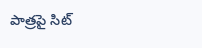పాత్రపై సిట్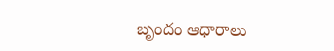బృందం ఆధారాలు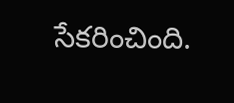సేకరించింది.